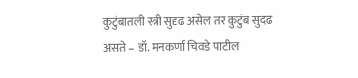कुटुंबातली स्त्री सुदृढ असेल तर कुटुंब सुदढ असते – डॉ. मनकर्णा चिवडे पाटील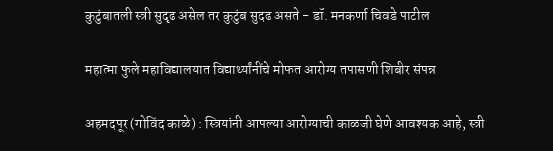कुटुंबातली स्त्री सुदृढ असेल तर कुटुंब सुदढ असते - डॉ. मनकर्णा चिवडे पाटील

महात्मा फुले महाविद्यालयात विद्यार्थ्यांनींचे मोफत आरोग्य तपासणी शिबीर संपन्न

अहमदपूर (गोविंद काळे) : स्त्रियांनी आपल्या आरोग्याची काळजी घेणे आवश्यक आहे, स्त्री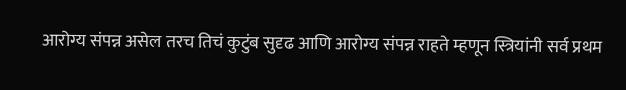आरोग्य संपन्न असेल तरच तिचं कुटुंब सुदृढ आणि आरोग्य संपन्न राहते म्हणून स्त्रियांनी सर्व प्रथम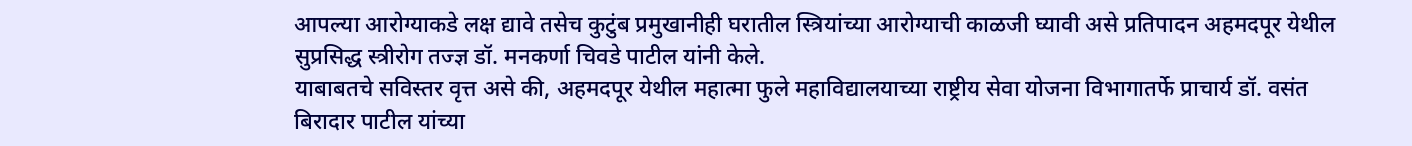आपल्या आरोग्याकडे लक्ष द्यावे तसेच कुटुंब प्रमुखानीही घरातील स्त्रियांच्या आरोग्याची काळजी घ्यावी असे प्रतिपादन अहमदपूर येथील सुप्रसिद्ध स्त्रीरोग तज्ज्ञ डॉ. मनकर्णा चिवडे पाटील यांनी केले.
याबाबतचे सविस्तर वृत्त असे की, अहमदपूर येथील महात्मा फुले महाविद्यालयाच्या राष्ट्रीय सेवा योजना विभागातर्फे प्राचार्य डॉ. वसंत बिरादार पाटील यांच्या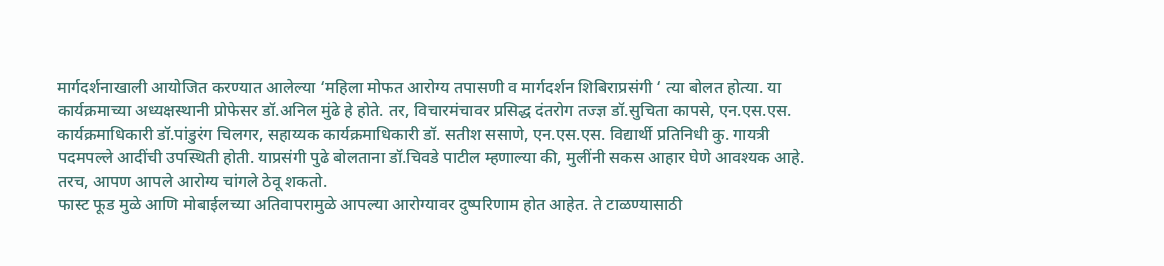मार्गदर्शनाखाली आयोजित करण्यात आलेल्या ‘महिला मोफत आरोग्य तपासणी व मार्गदर्शन शिबिराप्रसंगी ‘ त्या बोलत होत्या. या कार्यक्रमाच्या अध्यक्षस्थानी प्रोफेसर डॉ.अनिल मुंढे हे होते. तर, विचारमंचावर प्रसिद्ध दंतरोग तज्ज्ञ डॉ.सुचिता कापसे, एन.एस.एस. कार्यक्रमाधिकारी डॉ.पांडुरंग चिलगर, सहाय्यक कार्यक्रमाधिकारी डॉ. सतीश ससाणे, एन.एस.एस. विद्यार्थी प्रतिनिधी कु. गायत्री पदमपल्ले आदींची उपस्थिती होती. याप्रसंगी पुढे बोलताना डॉ.चिवडे पाटील म्हणाल्या की, मुलींनी सकस आहार घेणे आवश्यक आहे. तरच, आपण आपले आरोग्य चांगले ठेवू शकतो.
फास्ट फूड मुळे आणि मोबाईलच्या अतिवापरामुळे आपल्या आरोग्यावर दुष्परिणाम होत आहेत. ते टाळण्यासाठी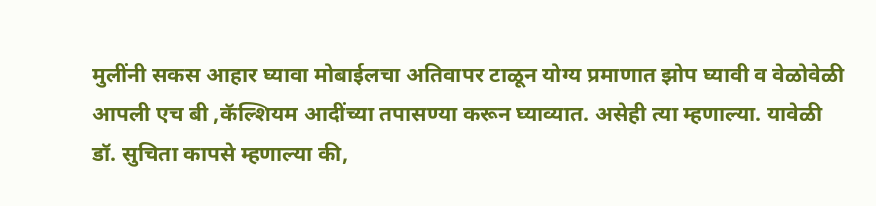मुलींनी सकस आहार घ्यावा मोबाईलचा अतिवापर टाळून योग्य प्रमाणात झोप घ्यावी व वेळोवेळी आपली एच बी ,कॅल्शियम आदींच्या तपासण्या करून घ्याव्यात. असेही त्या म्हणाल्या. यावेळी डॉ. सुचिता कापसे म्हणाल्या की,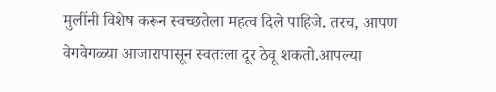मुलींनी विशेष करून स्वच्छतेला महत्व दिले पाहिजे. तरच, आपण वेगवेगळ्या आजारापासून स्वतःला दूर ठेवू शकतो.आपल्या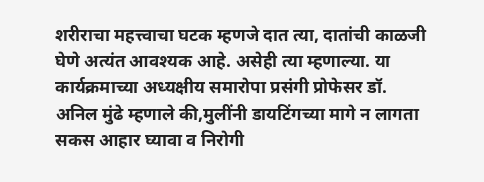शरीराचा महत्त्वाचा घटक म्हणजे दात त्या, दातांची काळजी घेणे अत्यंत आवश्यक आहे. असेही त्या म्हणाल्या. या कार्यक्रमाच्या अध्यक्षीय समारोपा प्रसंगी प्रोफेसर डॉ. अनिल मुंढे म्हणाले की,मुलींनी डायटिंगच्या मागे न लागता सकस आहार घ्यावा व निरोगी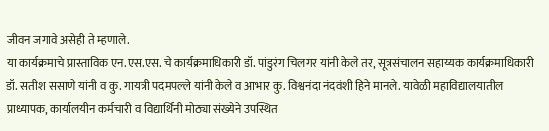जीवन जगावे असेही ते म्हणाले.
या कार्यक्रमाचे प्रास्ताविक एन.एस.एस. चे कार्यक्रमाधिकारी डॉ. पांडुरंग चिलगर यांनी केले तर, सूत्रसंचालन सहाय्यक कार्यक्रमाधिकारी डॉ. सतीश ससाणे यांनी व कु. गायत्री पदमपल्ले यांनी केले व आभार कु. विश्वनंदा नंदवंशी हिने मानले. यावेळी महाविद्यालयातील प्राध्यापक, कार्यालयीन कर्मचारी व विद्यार्थिनी मोठ्या संख्येने उपस्थित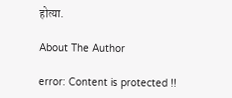होत्या.

About The Author

error: Content is protected !!